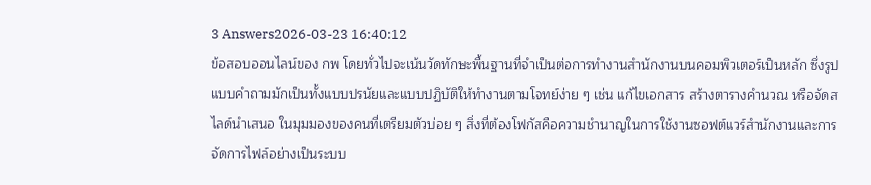3 Answers2026-03-23 16:40:12
ข้อสอบออนไลน์ของ กพ โดยทั่วไปจะเน้นวัดทักษะพื้นฐานที่จำเป็นต่อการทำงานสำนักงานบนคอมพิวเตอร์เป็นหลัก ซึ่งรูปแบบคำถามมักเป็นทั้งแบบปรนัยและแบบปฏิบัติให้ทำงานตามโจทย์ง่าย ๆ เช่น แก้ไขเอกสาร สร้างตารางคำนวณ หรือจัดสไลด์นำเสนอ ในมุมมองของคนที่เตรียมตัวบ่อย ๆ สิ่งที่ต้องโฟกัสคือความชำนาญในการใช้งานซอฟต์แวร์สำนักงานและการจัดการไฟล์อย่างเป็นระบบ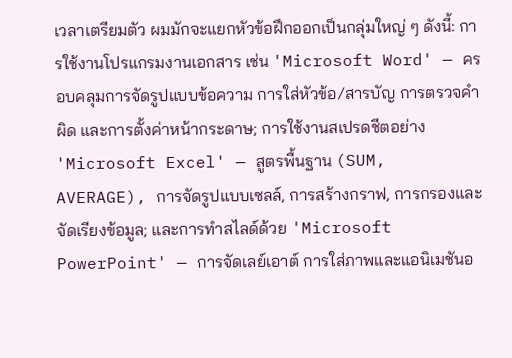เวลาเตรียมตัว ผมมักจะแยกหัวข้อฝึกออกเป็นกลุ่มใหญ่ ๆ ดังนี้: การใช้งานโปรแกรมงานเอกสาร เช่น 'Microsoft Word' — ครอบคลุมการจัดรูปแบบข้อความ การใส่หัวข้อ/สารบัญ การตรวจคำผิด และการตั้งค่าหน้ากระดาษ; การใช้งานสเปรดชีตอย่าง 'Microsoft Excel' — สูตรพื้นฐาน (SUM, AVERAGE), การจัดรูปแบบเซลล์, การสร้างกราฟ, การกรองและจัดเรียงข้อมูล; และการทำสไลด์ด้วย 'Microsoft PowerPoint' — การจัดเลย์เอาต์ การใส่ภาพและแอนิเมชันอ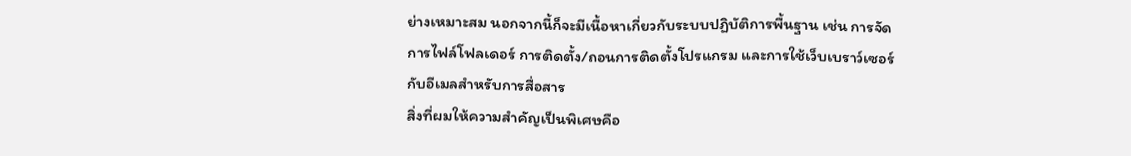ย่างเหมาะสม นอกจากนี้ก็จะมีเนื้อหาเกี่ยวกับระบบปฏิบัติการพื้นฐาน เช่น การจัดการไฟล์โฟลเดอร์ การติดตั้ง/ถอนการติดตั้งโปรแกรม และการใช้เว็บเบราว์เซอร์กับอีเมลสำหรับการสื่อสาร
สิ่งที่ผมให้ความสำคัญเป็นพิเศษคือ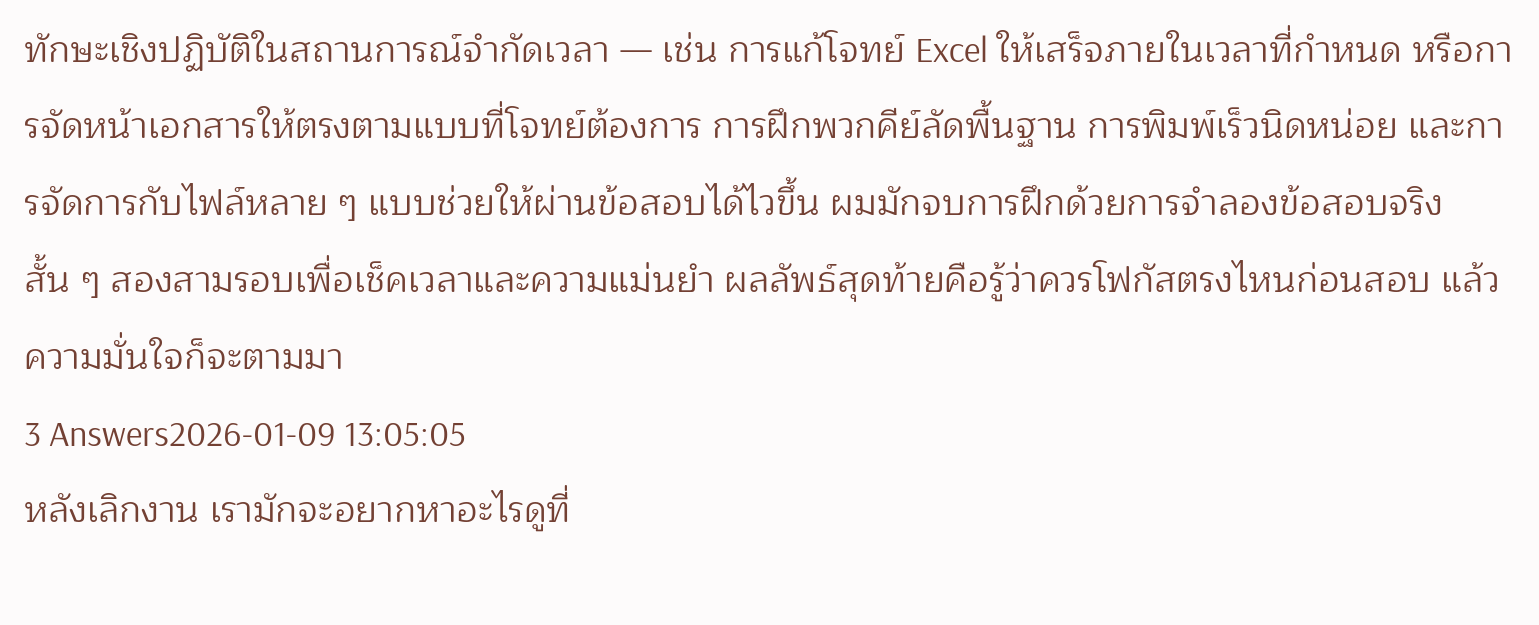ทักษะเชิงปฏิบัติในสถานการณ์จำกัดเวลา — เช่น การแก้โจทย์ Excel ให้เสร็จภายในเวลาที่กำหนด หรือการจัดหน้าเอกสารให้ตรงตามแบบที่โจทย์ต้องการ การฝึกพวกคีย์ลัดพื้นฐาน การพิมพ์เร็วนิดหน่อย และการจัดการกับไฟล์หลาย ๆ แบบช่วยให้ผ่านข้อสอบได้ไวขึ้น ผมมักจบการฝึกด้วยการจำลองข้อสอบจริงสั้น ๆ สองสามรอบเพื่อเช็คเวลาและความแม่นยำ ผลลัพธ์สุดท้ายคือรู้ว่าควรโฟกัสตรงไหนก่อนสอบ แล้วความมั่นใจก็จะตามมา
3 Answers2026-01-09 13:05:05
หลังเลิกงาน เรามักจะอยากหาอะไรดูที่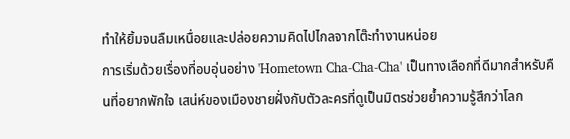ทำให้ยิ้มจนลืมเหนื่อยและปล่อยความคิดไปไกลจากโต๊ะทำงานหน่อย
การเริ่มด้วยเรื่องที่อบอุ่นอย่าง 'Hometown Cha-Cha-Cha' เป็นทางเลือกที่ดีมากสำหรับคืนที่อยากพักใจ เสน่ห์ของเมืองชายฝั่งกับตัวละครที่ดูเป็นมิตรช่วยย้ำความรู้สึกว่าโลก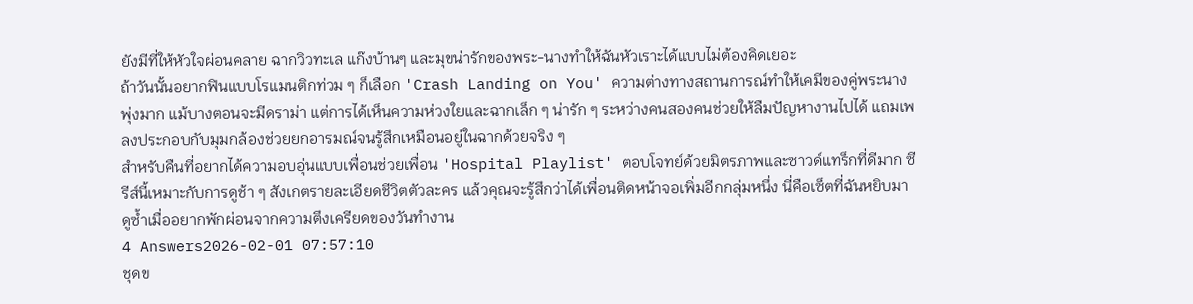ยังมีที่ให้หัวใจผ่อนคลาย ฉากวิวทะเล แก๊งบ้านๆ และมุขน่ารักของพระ-นางทำให้ฉันหัวเราะได้แบบไม่ต้องคิดเยอะ
ถ้าวันนั้นอยากฟินแบบโรแมนติกท่วม ๆ ก็เลือก 'Crash Landing on You' ความต่างทางสถานการณ์ทำให้เคมีของคู่พระนางพุ่งมาก แม้บางตอนจะมีดราม่า แต่การได้เห็นความห่วงใยและฉากเล็ก ๆ น่ารัก ๆ ระหว่างคนสองคนช่วยให้ลืมปัญหางานไปได้ แถมเพลงประกอบกับมุมกล้องช่วยยกอารมณ์จนรู้สึกเหมือนอยู่ในฉากด้วยจริง ๆ
สำหรับคืนที่อยากได้ความอบอุ่นแบบเพื่อนช่วยเพื่อน 'Hospital Playlist' ตอบโจทย์ด้วยมิตรภาพและซาวด์แทร็กที่ดีมาก ซีรีส์นี้เหมาะกับการดูช้า ๆ สังเกตรายละเอียดชีวิตตัวละคร แล้วคุณจะรู้สึกว่าได้เพื่อนติดหน้าจอเพิ่มอีกกลุ่มหนึ่ง นี่คือเซ็ตที่ฉันหยิบมาดูซ้ำเมื่ออยากพักผ่อนจากความตึงเครียดของวันทำงาน
4 Answers2026-02-01 07:57:10
ชุดข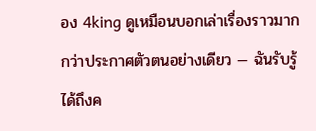อง 4king ดูเหมือนบอกเล่าเรื่องราวมากกว่าประกาศตัวตนอย่างเดียว — ฉันรับรู้ได้ถึงค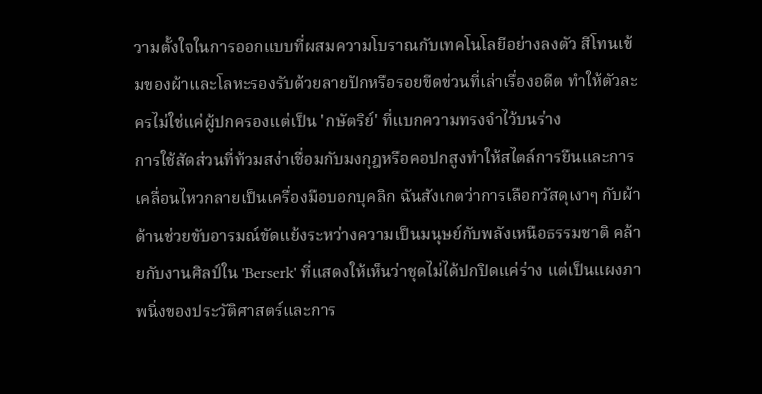วามตั้งใจในการออกแบบที่ผสมความโบราณกับเทคโนโลยีอย่างลงตัว สีโทนเข้มของผ้าและโลหะรองรับด้วยลายปักหรือรอยขีดข่วนที่เล่าเรื่องอดีต ทำให้ตัวละครไม่ใช่แค่ผู้ปกครองแต่เป็น 'กษัตริย์' ที่แบกความทรงจำไว้บนร่าง
การใช้สัดส่วนที่ท้วมสง่าเชื่อมกับมงกุฎหรือคอปกสูงทำให้สไตล์การยืนและการเคลื่อนไหวกลายเป็นเครื่องมือบอกบุคลิก ฉันสังเกตว่าการเลือกวัสดุเงาๆ กับผ้าด้านช่วยขับอารมณ์ขัดแย้งระหว่างความเป็นมนุษย์กับพลังเหนือธรรมชาติ คล้ายกับงานศิลป์ใน 'Berserk' ที่แสดงให้เห็นว่าชุดไม่ได้ปกปิดแค่ร่าง แต่เป็นแผงภาพนิ่งของประวัติศาสตร์และการ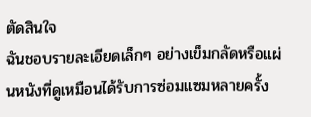ตัดสินใจ
ฉันชอบรายละเอียดเล็กๆ อย่างเข็มกลัดหรือแผ่นหนังที่ดูเหมือนได้รับการซ่อมแซมหลายครั้ง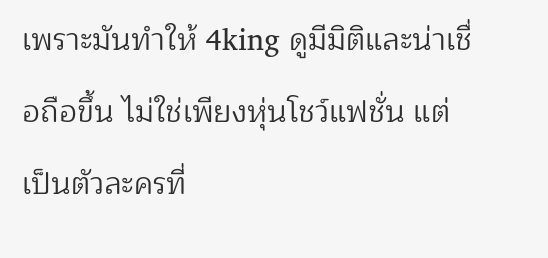เพราะมันทำให้ 4king ดูมีมิติและน่าเชื่อถือขึ้น ไม่ใช่เพียงหุ่นโชว์แฟชั่น แต่เป็นตัวละครที่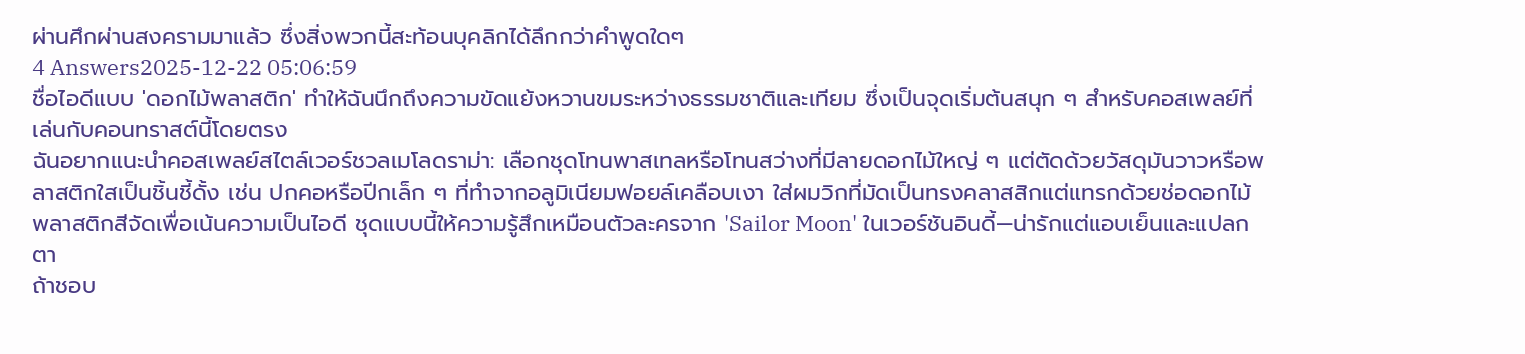ผ่านศึกผ่านสงครามมาแล้ว ซึ่งสิ่งพวกนี้สะท้อนบุคลิกได้ลึกกว่าคำพูดใดๆ
4 Answers2025-12-22 05:06:59
ชื่อไอดีแบบ 'ดอกไม้พลาสติก' ทำให้ฉันนึกถึงความขัดแย้งหวานขมระหว่างธรรมชาติและเทียม ซึ่งเป็นจุดเริ่มต้นสนุก ๆ สำหรับคอสเพลย์ที่เล่นกับคอนทราสต์นี้โดยตรง
ฉันอยากแนะนำคอสเพลย์สไตล์เวอร์ชวลเมโลดราม่า: เลือกชุดโทนพาสเทลหรือโทนสว่างที่มีลายดอกไม้ใหญ่ ๆ แต่ตัดด้วยวัสดุมันวาวหรือพลาสติกใสเป็นชิ้นชี้ดั้ง เช่น ปกคอหรือปีกเล็ก ๆ ที่ทำจากอลูมิเนียมฟอยล์เคลือบเงา ใส่ผมวิกที่มัดเป็นทรงคลาสสิกแต่แทรกด้วยช่อดอกไม้พลาสติกสีจัดเพื่อเน้นความเป็นไอดี ชุดแบบนี้ให้ความรู้สึกเหมือนตัวละครจาก 'Sailor Moon' ในเวอร์ชันอินดี้—น่ารักแต่แอบเย็นและแปลกตา
ถ้าชอบ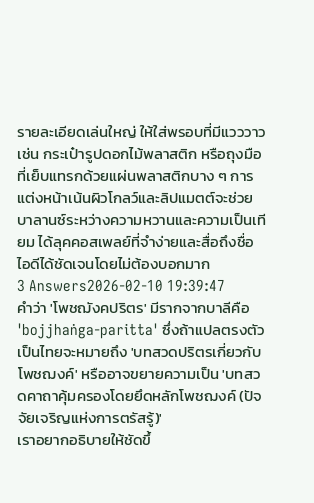รายละเอียดเล่นใหญ่ ให้ใส่พรอบที่มีแวววาว เช่น กระเป๋ารูปดอกไม้พลาสติก หรือถุงมือที่เย็บแทรกด้วยแผ่นพลาสติกบาง ๆ การแต่งหน้าเน้นผิวโกลว์และลิปแมตต์จะช่วยบาลานซ์ระหว่างความหวานและความเป็นเทียม ได้ลุคคอสเพลย์ที่จำง่ายและสื่อถึงชื่อไอดีได้ชัดเจนโดยไม่ต้องบอกมาก
3 Answers2026-02-10 19:39:47
คำว่า 'โพชฌังคปริตร' มีรากจากบาลีคือ 'bojjhaṅga-paritta' ซึ่งถ้าแปลตรงตัวเป็นไทยจะหมายถึง 'บทสวดปริตรเกี่ยวกับโพชฌงค์' หรืออาจขยายความเป็น 'บทสวดคาถาคุ้มครองโดยยึดหลักโพชฌงค์ (ปัจจัยเจริญแห่งการตรัสรู้)'
เราอยากอธิบายให้ชัดขึ้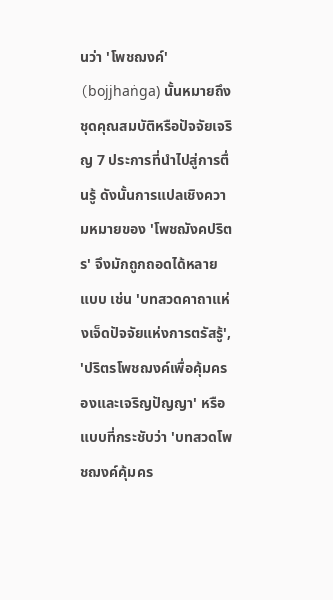นว่า 'โพชฌงค์' (bojjhaṅga) นั้นหมายถึงชุดคุณสมบัติหรือปัจจัยเจริญ 7 ประการที่นำไปสู่การตื่นรู้ ดังนั้นการแปลเชิงความหมายของ 'โพชฌังคปริตร' จึงมักถูกถอดได้หลายแบบ เช่น 'บทสวดคาถาแห่งเจ็ดปัจจัยแห่งการตรัสรู้', 'ปริตรโพชฌงค์เพื่อคุ้มครองและเจริญปัญญา' หรือแบบที่กระชับว่า 'บทสวดโพชฌงค์คุ้มคร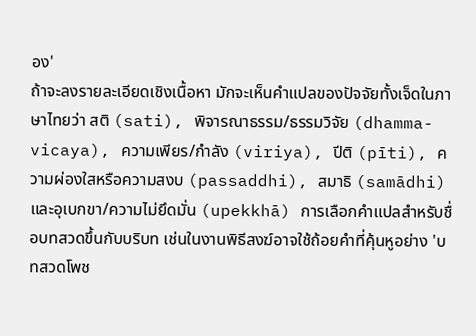อง'
ถ้าจะลงรายละเอียดเชิงเนื้อหา มักจะเห็นคำแปลของปัจจัยทั้งเจ็ดในภาษาไทยว่า สติ (sati), พิจารณาธรรม/ธรรมวิจัย (dhamma-vicaya), ความเพียร/กำลัง (viriya), ปีติ (pīti), ความผ่องใสหรือความสงบ (passaddhi), สมาธิ (samādhi) และอุเบกขา/ความไม่ยึดมั่น (upekkhā) การเลือกคำแปลสำหรับชื่อบทสวดขึ้นกับบริบท เช่นในงานพิธีสงฆ์อาจใช้ถ้อยคำที่คุ้นหูอย่าง 'บทสวดโพช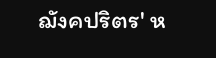ฌังคปริตร' ห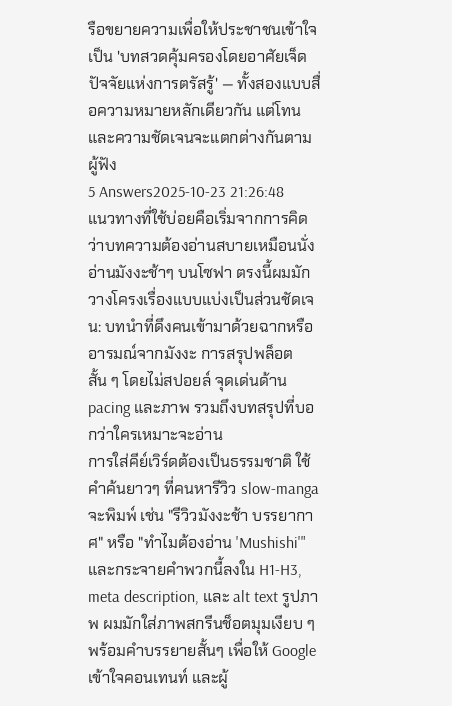รือขยายความเพื่อให้ประชาชนเข้าใจเป็น 'บทสวดคุ้มครองโดยอาศัยเจ็ดปัจจัยแห่งการตรัสรู้' — ทั้งสองแบบสื่อความหมายหลักเดียวกัน แต่โทนและความชัดเจนจะแตกต่างกันตามผู้ฟัง
5 Answers2025-10-23 21:26:48
แนวทางที่ใช้บ่อยคือเริ่มจากการคิดว่าบทความต้องอ่านสบายเหมือนนั่งอ่านมังงะช้าๆ บนโซฟา ตรงนี้ผมมักวางโครงเรื่องแบบแบ่งเป็นส่วนชัดเจน: บทนำที่ดึงคนเข้ามาด้วยฉากหรืออารมณ์จากมังงะ การสรุปพล็อตสั้น ๆ โดยไม่สปอยล์ จุดเด่นด้าน pacing และภาพ รวมถึงบทสรุปที่บอกว่าใครเหมาะจะอ่าน
การใส่คีย์เวิร์ดต้องเป็นธรรมชาติ ใช้คำค้นยาวๆ ที่คนหารีวิว slow-manga จะพิมพ์ เช่น "รีวิวมังงะช้า บรรยากาศ" หรือ "ทำไมต้องอ่าน 'Mushishi'" และกระจายคำพวกนี้ลงใน H1-H3, meta description, และ alt text รูปภาพ ผมมักใส่ภาพสกรีนช็อตมุมเงียบ ๆ พร้อมคำบรรยายสั้นๆ เพื่อให้ Google เข้าใจคอนเทนท์ และผู้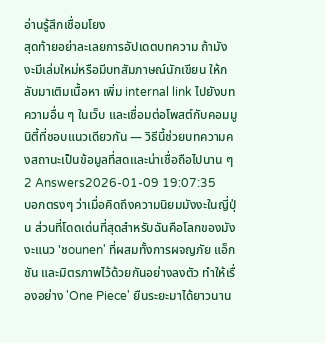อ่านรู้สึกเชื่อมโยง
สุดท้ายอย่าละเลยการอัปเดตบทความ ถ้ามังงะมีเล่มใหม่หรือมีบทสัมภาษณ์นักเขียน ให้กลับมาเติมเนื้อหา เพิ่ม internal link ไปยังบทความอื่น ๆ ในเว็บ และเชื่อมต่อโพสต์กับคอมมูนิตี้ที่ชอบแนวเดียวกัน — วิธีนี้ช่วยบทความคงสถานะเป็นข้อมูลที่สดและน่าเชื่อถือไปนาน ๆ
2 Answers2026-01-09 19:07:35
บอกตรงๆ ว่าเมื่อคิดถึงความนิยมมังงะในญี่ปุ่น ส่วนที่โดดเด่นที่สุดสำหรับฉันคือโลกของมังงะแนว 'ชounen' ที่ผสมทั้งการผจญภัย แอ็กชัน และมิตรภาพไว้ด้วยกันอย่างลงตัว ทำให้เรื่องอย่าง 'One Piece' ยืนระยะมาได้ยาวนาน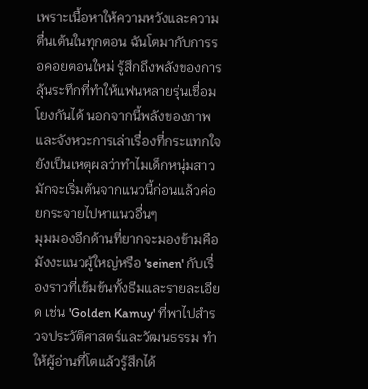เพราะเนื้อหาให้ความหวังและความตื่นเต้นในทุกตอน ฉันโตมากับการรอคอยตอนใหม่ รู้สึกถึงพลังของการลุ้นระทึกที่ทำให้แฟนหลายรุ่นเชื่อมโยงกันได้ นอกจากนี้พลังของภาพและจังหวะการเล่าเรื่องที่กระแทกใจ ยังเป็นเหตุผลว่าทำไมเด็กหนุ่มสาวมักจะเริ่มต้นจากแนวนี้ก่อนแล้วค่อยกระจายไปหาแนวอื่นๆ
มุมมองอีกด้านที่ยากจะมองข้ามคือมังงะแนวผู้ใหญ่หรือ 'seinen' กับเรื่องราวที่เข้มข้นทั้งธีมและรายละเอียด เช่น 'Golden Kamuy' ที่พาไปสำรวจประวัติศาสตร์และวัฒนธรรม ทำให้ผู้อ่านที่โตแล้วรู้สึกได้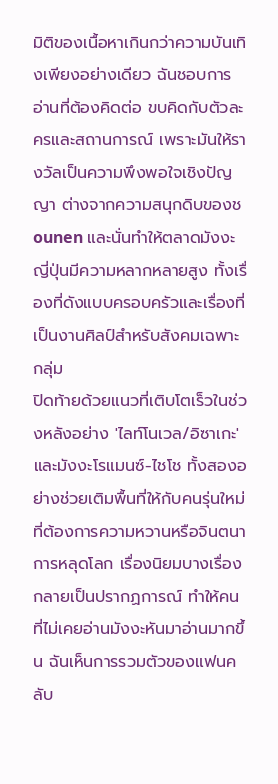มิติของเนื้อหาเกินกว่าความบันเทิงเพียงอย่างเดียว ฉันชอบการอ่านที่ต้องคิดต่อ ขบคิดกับตัวละครและสถานการณ์ เพราะมันให้รางวัลเป็นความพึงพอใจเชิงปัญญา ต่างจากความสนุกดิบของชounen และนั่นทำให้ตลาดมังงะญี่ปุ่นมีความหลากหลายสูง ทั้งเรื่องที่ดังแบบครอบครัวและเรื่องที่เป็นงานศิลป์สำหรับสังคมเฉพาะกลุ่ม
ปิดท้ายด้วยแนวที่เติบโตเร็วในช่วงหลังอย่าง 'ไลท์โนเวล/อิซาเกะ' และมังงะโรแมนซ์-ไชโช ทั้งสองอย่างช่วยเติมพื้นที่ให้กับคนรุ่นใหม่ที่ต้องการความหวานหรือจินตนาการหลุดโลก เรื่องนิยมบางเรื่องกลายเป็นปรากฏการณ์ ทำให้คนที่ไม่เคยอ่านมังงะหันมาอ่านมากขึ้น ฉันเห็นการรวมตัวของแฟนคลับ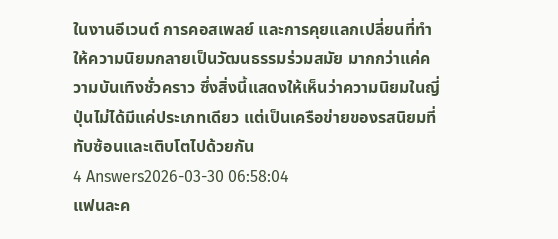ในงานอีเวนต์ การคอสเพลย์ และการคุยแลกเปลี่ยนที่ทำให้ความนิยมกลายเป็นวัฒนธรรมร่วมสมัย มากกว่าแค่ความบันเทิงชั่วคราว ซึ่งสิ่งนี้แสดงให้เห็นว่าความนิยมในญี่ปุ่นไม่ได้มีแค่ประเภทเดียว แต่เป็นเครือข่ายของรสนิยมที่ทับซ้อนและเติบโตไปด้วยกัน
4 Answers2026-03-30 06:58:04
แฟนละค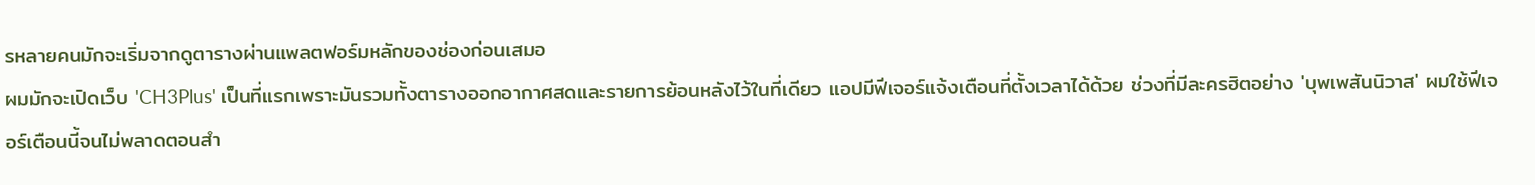รหลายคนมักจะเริ่มจากดูตารางผ่านแพลตฟอร์มหลักของช่องก่อนเสมอ
ผมมักจะเปิดเว็บ 'CH3Plus' เป็นที่แรกเพราะมันรวมทั้งตารางออกอากาศสดและรายการย้อนหลังไว้ในที่เดียว แอปมีฟีเจอร์แจ้งเตือนที่ตั้งเวลาได้ด้วย ช่วงที่มีละครฮิตอย่าง 'บุพเพสันนิวาส' ผมใช้ฟีเจอร์เตือนนี้จนไม่พลาดตอนสำ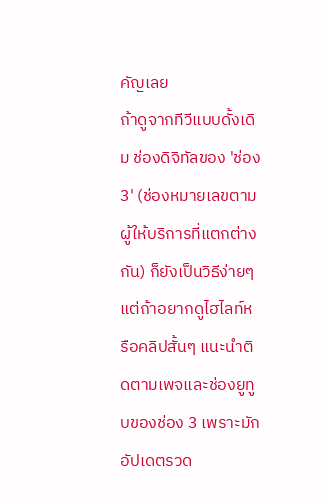คัญเลย
ถ้าดูจากทีวีแบบดั้งเดิม ช่องดิจิทัลของ 'ช่อง 3' (ช่องหมายเลขตามผู้ให้บริการที่แตกต่างกัน) ก็ยังเป็นวิธีง่ายๆ แต่ถ้าอยากดูไฮไลท์หรือคลิปสั้นๆ แนะนำติดตามเพจและช่องยูทูบของช่อง 3 เพราะมักอัปเดตรวด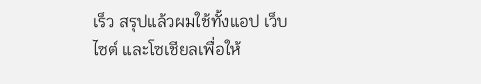เร็ว สรุปแล้วผมใช้ทั้งแอป เว็บไซต์ และโซเชียลเพื่อให้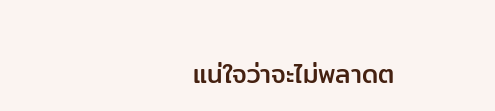แน่ใจว่าจะไม่พลาดต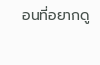อนที่อยากดู